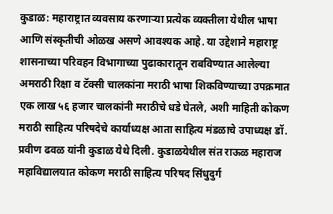कुडाळ: महाराष्ट्रात व्यवसाय करणाऱ्या प्रत्येक व्यक्तीला येथील भाषा आणि संस्कृतीची ओळख असणे आवश्यक आहे. या उद्देशाने महाराष्ट्र शासनाच्या परिवहन विभागाच्या पुढाकारातून राबविण्यात आलेल्या अमराठी रिक्षा व टॅक्सी चालकांना मराठी भाषा शिकविण्याच्या उपक्रमात एक लाख ५६ हजार चालकांनी मराठीचे धडे घेतले, अशी माहिती कोकण मराठी साहित्य परिषदेचे कार्याध्यक्ष आता साहित्य मंडळाचे उपाध्यक्ष डॉ. प्रवीण ढवळ यांनी कुडाळ येथे दिली. कुडाळयेथील संत राऊळ महाराज महाविद्यालयात कोकण मराठी साहित्य परिषद सिंधुदुर्ग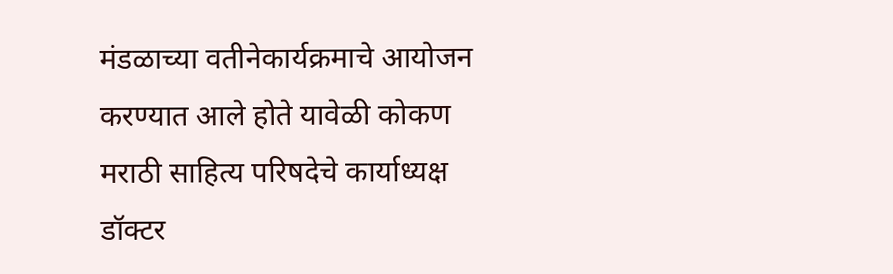मंडळाच्या वतीनेकार्यक्रमाचे आयोजन करण्यात आले होते यावेळी कोकण मराठी साहित्य परिषदेचे कार्याध्यक्ष डॉक्टर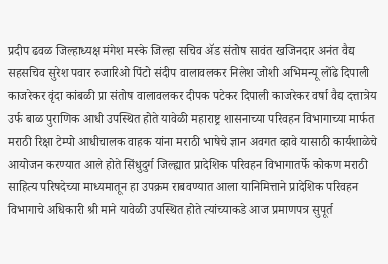प्रदीप ढवळ जिल्हाध्यक्ष मंगेश मस्के जिल्हा सचिव ॲड संतोष सावंत खजिनदार अनंत वैद्य सहसचिव सुरेश पवार रुजारिओ पिंटो संदीप वालावलकर निलेश जोशी अभिमन्यू लोंढे दिपाली काजरेकर वृंदा कांबळी प्रा संतोष वालावलकर दीपक पटेकर दिपाली काजरेकर वर्षा वैद्य दत्तात्रेय उर्फ बाळ पुराणिक आधी उपस्थित होते यावेळी महाराष्ट्र शासनाच्या परिवहन विभागाच्या मार्फत मराठी रिक्षा टेम्पो आधीचालक वाहक यांना मराठी भाषेचे ज्ञान अवगत व्हावे यासाठी कार्यशाळेचे आयोजन करण्यात आले होते सिंधुदुर्ग जिल्ह्यात प्रादेशिक परिवहन विभागातर्फे कोकण मराठी साहित्य परिषदेच्या माध्यमातून हा उपक्रम राबवण्यात आला यानिमित्ताने प्रादेशिक परिवहन विभागाचे अधिकारी श्री माने यावेळी उपस्थित होते त्यांच्याकडे आज प्रमाणपत्र सुपूर्त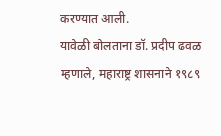करण्यात आली.
यावेळी बोलताना डॉ. प्रदीप ढवळ म्हणाले, महाराष्ट्र शासनाने १९८९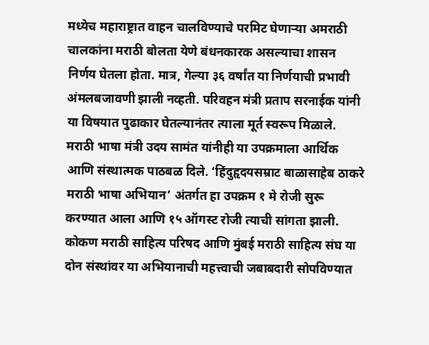मध्येच महाराष्ट्रात वाहन चालविण्याचे परमिट घेणाऱ्या अमराठी चालकांना मराठी बोलता येणे बंधनकारक असल्याचा शासन निर्णय घेतला होता. मात्र, गेल्या ३६ वर्षांत या निर्णयाची प्रभावी अंमलबजावणी झाली नव्हती. परिवहन मंत्री प्रताप सरनाईक यांनी या विषयात पुढाकार घेतल्यानंतर त्याला मूर्त स्वरूप मिळाले. मराठी भाषा मंत्री उदय सामंत यांनीही या उपक्रमाला आर्थिक आणि संस्थात्मक पाठबळ दिले. ‘हिंदुहृदयसम्राट बाळासाहेब ठाकरे मराठी भाषा अभियान’ अंतर्गत हा उपक्रम १ मे रोजी सुरू करण्यात आला आणि १५ ऑगस्ट रोजी त्याची सांगता झाली. कोकण मराठी साहित्य परिषद आणि मुंबई मराठी साहित्य संघ या दोन संस्थांवर या अभियानाची महत्त्वाची जबाबदारी सोपविण्यात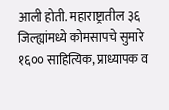आली होती. महाराष्ट्रातील ३६ जिल्ह्यांमध्ये कोमसापचे सुमारे १६०० साहित्यिक, प्राध्यापक व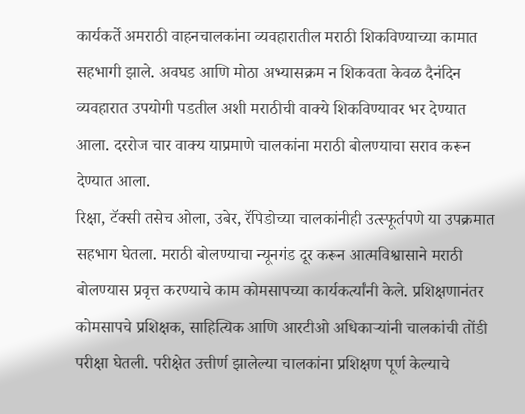कार्यकर्ते अमराठी वाहनचालकांना व्यवहारातील मराठी शिकविण्याच्या कामात सहभागी झाले. अवघड आणि मोठा अभ्यासक्रम न शिकवता केवळ दैनंदिन व्यवहारात उपयोगी पडतील अशी मराठीची वाक्ये शिकविण्यावर भर देण्यात आला. दररोज चार वाक्य याप्रमाणे चालकांना मराठी बोलण्याचा सराव करून देण्यात आला.
रिक्षा, टॅक्सी तसेच ओला, उबेर, रॅपिडोच्या चालकांनीही उत्स्फूर्तपणे या उपक्रमात सहभाग घेतला. मराठी बोलण्याचा न्यूनगंड दूर करून आत्मविश्वासाने मराठी बोलण्यास प्रवृत्त करण्याचे काम कोमसापच्या कार्यकर्त्यांनी केले. प्रशिक्षणानंतर कोमसापचे प्रशिक्षक, साहित्यिक आणि आरटीओ अधिकाऱ्यांनी चालकांची तोंडी परीक्षा घेतली. परीक्षेत उत्तीर्ण झालेल्या चालकांना प्रशिक्षण पूर्ण केल्याचे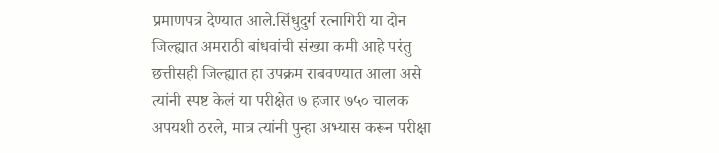प्रमाणपत्र देण्यात आले.सिंधुदुर्ग रत्नागिरी या दोन जिल्ह्यात अमराठी बांधवांची संख्या कमी आहे परंतु छत्तीसही जिल्ह्यात हा उपक्रम राबवण्यात आला असे त्यांनी स्पष्ट केलं या परीक्षेत ७ हजार ७५० चालक अपयशी ठरले, मात्र त्यांनी पुन्हा अभ्यास करून परीक्षा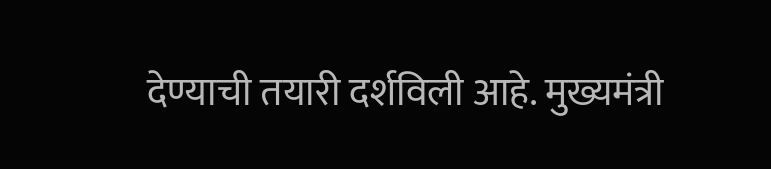देण्याची तयारी दर्शविली आहे. मुख्यमंत्री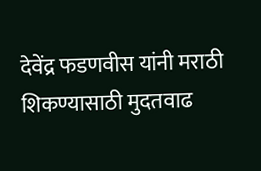देवेंद्र फडणवीस यांनी मराठी शिकण्यासाठी मुदतवाढ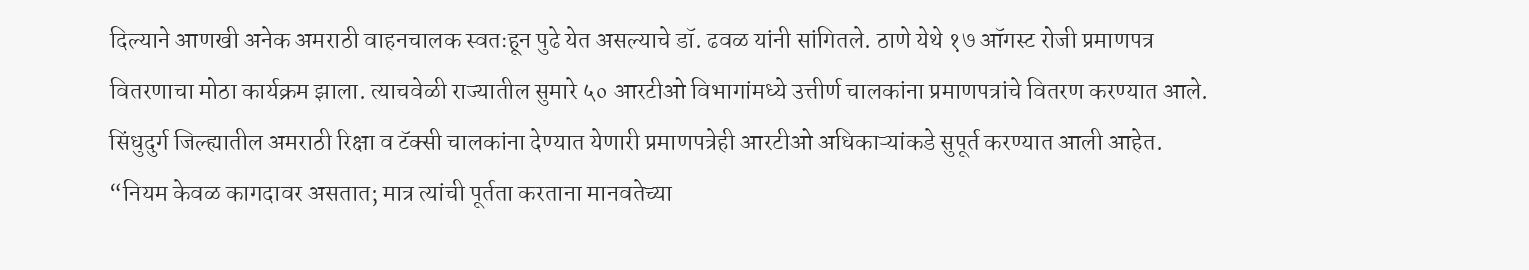दिल्याने आणखी अनेक अमराठी वाहनचालक स्वतःहून पुढे येत असल्याचे डॉ. ढवळ यांनी सांगितले. ठाणे येथे १७ ऑगस्ट रोजी प्रमाणपत्र वितरणाचा मोठा कार्यक्रम झाला. त्याचवेळी राज्यातील सुमारे ५० आरटीओ विभागांमध्ये उत्तीर्ण चालकांना प्रमाणपत्रांचे वितरण करण्यात आले. सिंधुदुर्ग जिल्ह्यातील अमराठी रिक्षा व टॅक्सी चालकांना देण्यात येणारी प्रमाणपत्रेही आरटीओ अधिकाऱ्यांकडे सुपूर्त करण्यात आली आहेत. “नियम केवळ कागदावर असतात; मात्र त्यांची पूर्तता करताना मानवतेच्या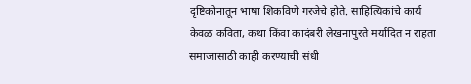दृष्टिकोनातून भाषा शिकविणे गरजेचे होते. साहित्यिकांचे कार्य केवळ कविता, कथा किंवा कादंबरी लेखनापुरते मर्यादित न राहता समाजासाठी काही करण्याची संधी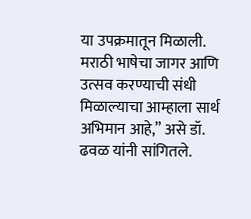या उपक्रमातून मिळाली. मराठी भाषेचा जागर आणि उत्सव करण्याची संधी मिळाल्याचा आम्हाला सार्थ अभिमान आहे,” असे डॉ. ढवळ यांनी सांगितले.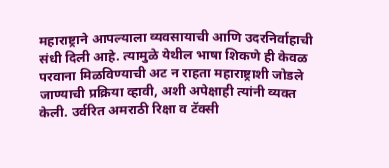महाराष्ट्राने आपल्याला व्यवसायाची आणि उदरनिर्वाहाची संधी दिली आहे. त्यामुळे येथील भाषा शिकणे ही केवळ परवाना मिळविण्याची अट न राहता महाराष्ट्राशी जोडले जाण्याची प्रक्रिया व्हावी, अशी अपेक्षाही त्यांनी व्यक्त केली. उर्वरित अमराठी रिक्षा व टॅक्सी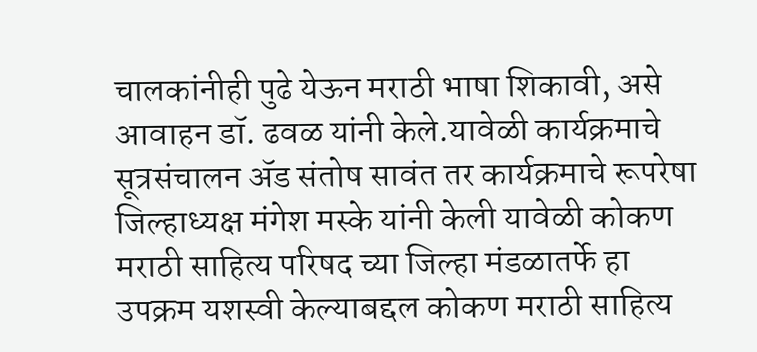चालकांनीही पुढे येऊन मराठी भाषा शिकावी, असे आवाहन डॉ. ढवळ यांनी केले.यावेळी कार्यक्रमाचे सूत्रसंचालन ॲड संतोष सावंत तर कार्यक्रमाचे रूपरेषा जिल्हाध्यक्ष मंगेश मस्के यांनी केली यावेळी कोकण मराठी साहित्य परिषद च्या जिल्हा मंडळातर्फे हा उपक्रम यशस्वी केल्याबद्दल कोकण मराठी साहित्य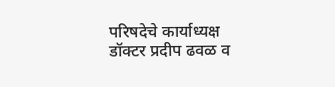परिषदेचे कार्याध्यक्ष डॉक्टर प्रदीप ढवळ व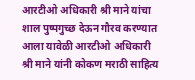आरटीओ अधिकारी श्री माने यांचा शाल पुष्पगुच्छ देऊन गौरव करण्यात आला यावेळी आरटीओ अधिकारी श्री माने यांनी कोकण मराठी साहित्य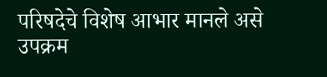परिषदेचे विशेष आभार मानले असे उपक्रम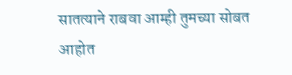सातत्याने राबवा आम्ही तुमच्या सोबत आहोत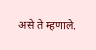असे ते म्हणाले.